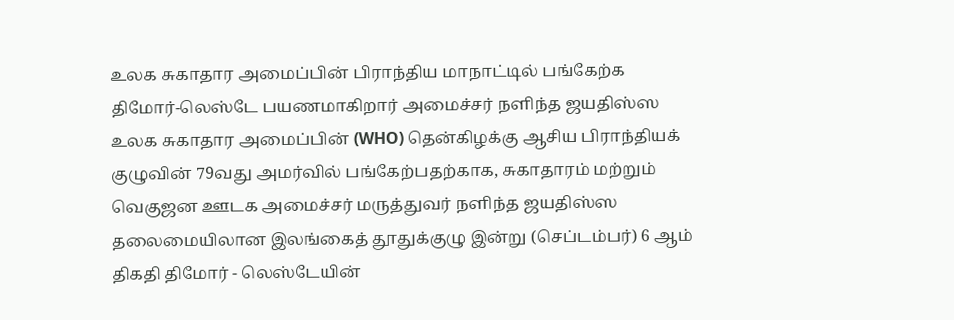உலக சுகாதார அமைப்பின் பிராந்திய மாநாட்டில் பங்கேற்க திமோர்-லெஸ்டே பயணமாகிறார் அமைச்சர் நளிந்த ஜயதிஸ்ஸ
உலக சுகாதார அமைப்பின் (WHO) தென்கிழக்கு ஆசிய பிராந்தியக் குழுவின் 79வது அமர்வில் பங்கேற்பதற்காக, சுகாதாரம் மற்றும் வெகுஜன ஊடக அமைச்சர் மருத்துவர் நளிந்த ஜயதிஸ்ஸ தலைமையிலான இலங்கைத் தூதுக்குழு இன்று (செப்டம்பர்) 6 ஆம் திகதி திமோர் - லெஸ்டேயின்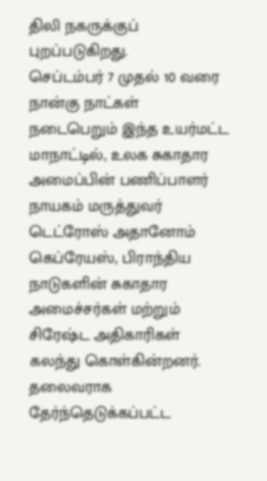திலி நகருக்குப் புறப்படுகிறது.
செப்டம்பர் 7 முதல் 10 வரை நான்கு நாட்கள் நடைபெறும் இந்த உயர்மட்ட மாநாட்டில், உலக சுகாதார அமைப்பின் பணிப்பாளர் நாயகம் மருத்துவர் டெட்ரோஸ் அதானோம் கெப்ரேயஸ், பிராந்திய நாடுகளின் சுகாதார அமைச்சர்கள் மற்றும் சிரேஷ்ட அதிகாரிகள் கலந்து கொள்கின்றனர்.
தலைவராக தேர்ந்தெடுக்கப்பட்ட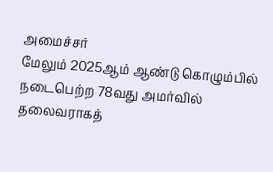அமைச்சர்
மேலும் 2025ஆம் ஆண்டு கொழும்பில் நடைபெற்ற 78வது அமர்வில் தலைவராகத்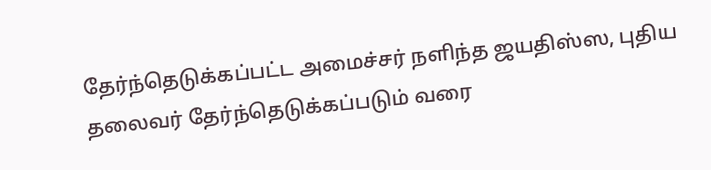தேர்ந்தெடுக்கப்பட்ட அமைச்சர் நளிந்த ஜயதிஸ்ஸ, புதிய தலைவர் தேர்ந்தெடுக்கப்படும் வரை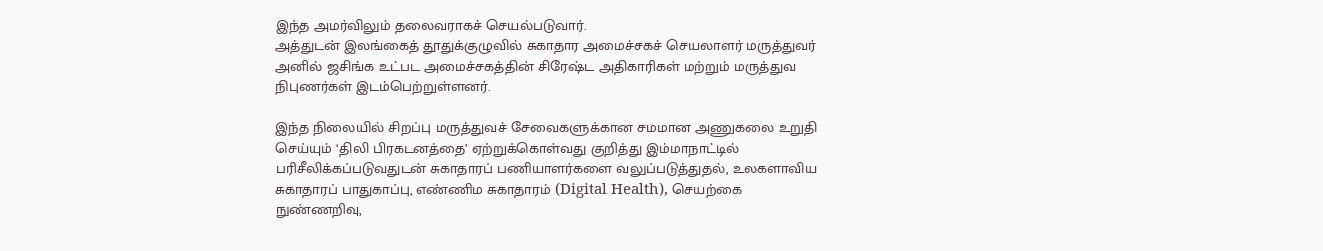இந்த அமர்விலும் தலைவராகச் செயல்படுவார்.
அத்துடன் இலங்கைத் தூதுக்குழுவில் சுகாதார அமைச்சகச் செயலாளர் மருத்துவர் அனில் ஜசிங்க உட்பட அமைச்சகத்தின் சிரேஷ்ட அதிகாரிகள் மற்றும் மருத்துவ நிபுணர்கள் இடம்பெற்றுள்ளனர்.

இந்த நிலையில் சிறப்பு மருத்துவச் சேவைகளுக்கான சமமான அணுகலை உறுதி செய்யும் ‘திலி பிரகடனத்தை’ ஏற்றுக்கொள்வது குறித்து இம்மாநாட்டில் பரிசீலிக்கப்படுவதுடன் சுகாதாரப் பணியாளர்களை வலுப்படுத்துதல், உலகளாவிய சுகாதாரப் பாதுகாப்பு, எண்ணிம சுகாதாரம் (Digital Health), செயற்கை நுண்ணறிவு,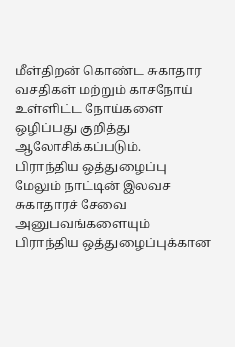மீள்திறன் கொண்ட சுகாதார வசதிகள் மற்றும் காசநோய் உள்ளிட்ட நோய்களை ஒழிப்பது குறித்து ஆலோசிக்கப்படும்.
பிராந்திய ஒத்துழைப்பு
மேலும் நாட்டின் இலவச சுகாதாரச் சேவை அனுபவங்களையும் பிராந்திய ஒத்துழைப்புக்கான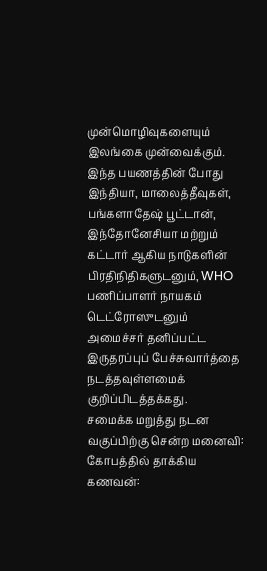முன்மொழிவுகளையும் இலங்கை முன்வைக்கும்.
இந்த பயணத்தின் போது இந்தியா, மாலைத்தீவுகள், பங்களாதேஷ் பூட்டான், இந்தோனேசியா மற்றும் கட்டார் ஆகிய நாடுகளின் பிரதிநிதிகளுடனும், WHO பணிப்பாளர் நாயகம் டெட்ரோஸுடனும் அமைச்சர் தனிப்பட்ட இருதரப்புப் பேச்சுவார்த்தை நடத்தவுள்ளமைக் குறிப்பிடத்தக்கது.
சமைக்க மறுத்து நடன வகுப்பிற்கு சென்ற மனைவி: கோபத்தில் தாக்கிய கணவன்: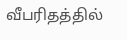வீபரிதத்தில்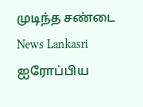முடிந்த சண்டை News Lankasri
ஐரோப்பிய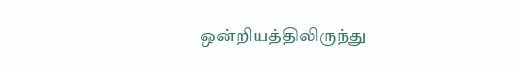ஒன்றியத்திலிருந்து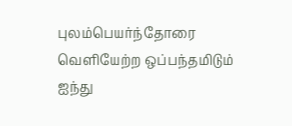புலம்பெயர்ந்தோரை வெளியேற்ற ஒப்பந்தமிடும் ஐந்து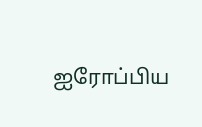ஐரோப்பிய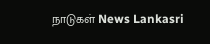நாடுகள் News Lankasri